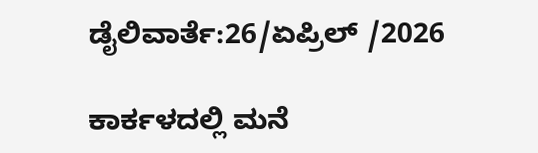ಡೈಲಿವಾರ್ತೆ:26/ಏಪ್ರಿಲ್ /2026

ಕಾರ್ಕಳದಲ್ಲಿ ಮನೆ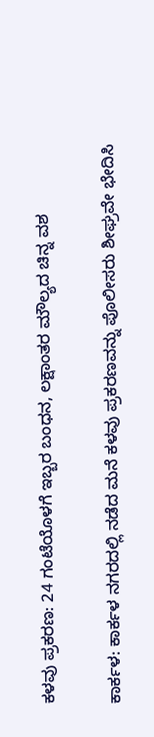ಕಳವು ಪ್ರಕರಣ: 24 ಗಂಟೆಯೊಳಗೆ ಇಬ್ಬರ ಬಂಧನ, ಲಕ್ಷಾಂತರ ಮೌಲ್ಯದ ಚಿನ್ನ ವಶ

ಕಾರ್ಕಳ: ಕಾರ್ಕಳ ನಗರದಲ್ಲಿ ನಡೆದ ಮನೆ ಕಳವು ಪ್ರಕರಣವನ್ನು ಪೊಲೀಸರು ಶೀಘ್ರವೇ ಭೇದಿಸಿ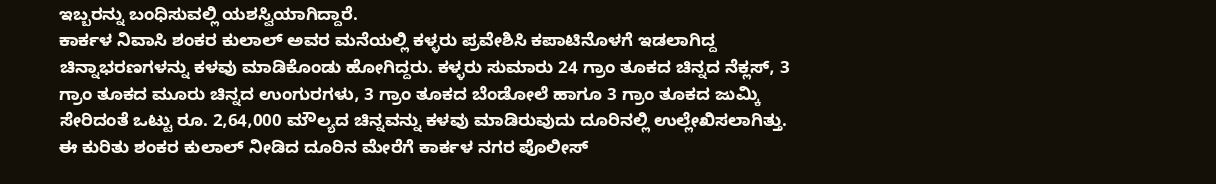ಇಬ್ಬರನ್ನು ಬಂಧಿಸುವಲ್ಲಿ ಯಶಸ್ವಿಯಾಗಿದ್ದಾರೆ.
ಕಾರ್ಕಳ ನಿವಾಸಿ ಶಂಕರ ಕುಲಾಲ್ ಅವರ ಮನೆಯಲ್ಲಿ ಕಳ್ಳರು ಪ್ರವೇಶಿಸಿ ಕಪಾಟಿನೊಳಗೆ ಇಡಲಾಗಿದ್ದ ಚಿನ್ನಾಭರಣಗಳನ್ನು ಕಳವು ಮಾಡಿಕೊಂಡು ಹೋಗಿದ್ದರು. ಕಳ್ಳರು ಸುಮಾರು 24 ಗ್ರಾಂ ತೂಕದ ಚಿನ್ನದ ನೆಕ್ಲಸ್, 3 ಗ್ರಾಂ ತೂಕದ ಮೂರು ಚಿನ್ನದ ಉಂಗುರಗಳು, 3 ಗ್ರಾಂ ತೂಕದ ಬೆಂಡೋಲೆ ಹಾಗೂ 3 ಗ್ರಾಂ ತೂಕದ ಜುಮ್ಕಿ ಸೇರಿದಂತೆ ಒಟ್ಟು ರೂ. 2,64,000 ಮೌಲ್ಯದ ಚಿನ್ನವನ್ನು ಕಳವು ಮಾಡಿರುವುದು ದೂರಿನಲ್ಲಿ ಉಲ್ಲೇಖಿಸಲಾಗಿತ್ತು.
ಈ ಕುರಿತು ಶಂಕರ ಕುಲಾಲ್ ನೀಡಿದ ದೂರಿನ ಮೇರೆಗೆ ಕಾರ್ಕಳ ನಗರ ಪೊಲೀಸ್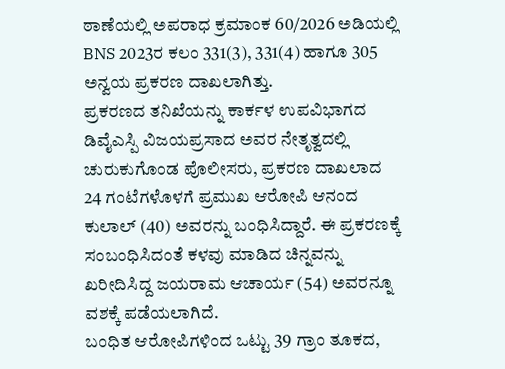ಠಾಣೆಯಲ್ಲಿ ಅಪರಾಧ ಕ್ರಮಾಂಕ 60/2026 ಅಡಿಯಲ್ಲಿ BNS 2023ರ ಕಲಂ 331(3), 331(4) ಹಾಗೂ 305 ಅನ್ವಯ ಪ್ರಕರಣ ದಾಖಲಾಗಿತ್ತು.
ಪ್ರಕರಣದ ತನಿಖೆಯನ್ನು ಕಾರ್ಕಳ ಉಪವಿಭಾಗದ ಡಿವೈಎಸ್ಪಿ ವಿಜಯಪ್ರಸಾದ ಅವರ ನೇತೃತ್ವದಲ್ಲಿ ಚುರುಕುಗೊಂಡ ಪೊಲೀಸರು, ಪ್ರಕರಣ ದಾಖಲಾದ 24 ಗಂಟೆಗಳೊಳಗೆ ಪ್ರಮುಖ ಆರೋಪಿ ಆನಂದ ಕುಲಾಲ್ (40) ಅವರನ್ನು ಬಂಧಿಸಿದ್ದಾರೆ. ಈ ಪ್ರಕರಣಕ್ಕೆ ಸಂಬಂಧಿಸಿದಂತೆ ಕಳವು ಮಾಡಿದ ಚಿನ್ನವನ್ನು ಖರೀದಿಸಿದ್ದ ಜಯರಾಮ ಆಚಾರ್ಯ (54) ಅವರನ್ನೂ ವಶಕ್ಕೆ ಪಡೆಯಲಾಗಿದೆ.
ಬಂಧಿತ ಆರೋಪಿಗಳಿಂದ ಒಟ್ಟು 39 ಗ್ರಾಂ ತೂಕದ,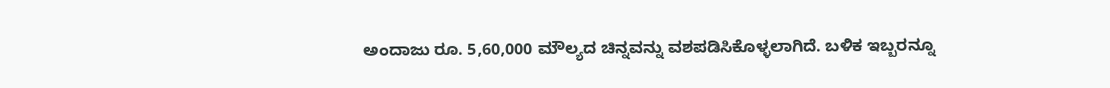ಅಂದಾಜು ರೂ. 5,60,000 ಮೌಲ್ಯದ ಚಿನ್ನವನ್ನು ವಶಪಡಿಸಿಕೊಳ್ಳಲಾಗಿದೆ. ಬಳಿಕ ಇಬ್ಬರನ್ನೂ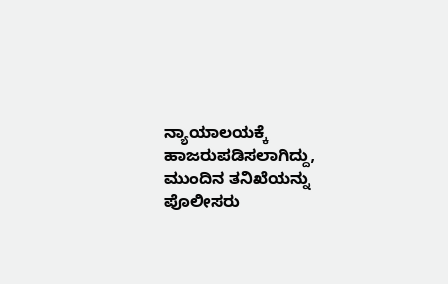ನ್ಯಾಯಾಲಯಕ್ಕೆ ಹಾಜರುಪಡಿಸಲಾಗಿದ್ದು, ಮುಂದಿನ ತನಿಖೆಯನ್ನು ಪೊಲೀಸರು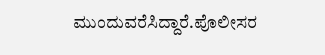ಮುಂದುವರೆಸಿದ್ದಾರೆ.ಪೊಲೀಸರ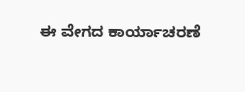ಈ ವೇಗದ ಕಾರ್ಯಾಚರಣೆ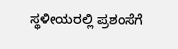ಸ್ಥಳೀಯರಲ್ಲಿ ಪ್ರಶಂಸೆಗೆ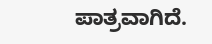ಪಾತ್ರವಾಗಿದೆ.